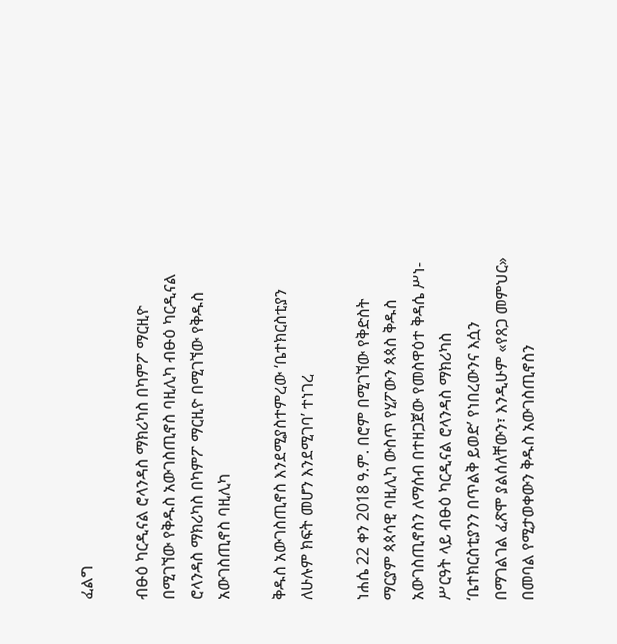ፈልግ

ብፁዕ ካርዲናል ሮላንዳስ ማክሪካስ በካምፖ ማርዚዮ በሚገኘው የቅዱስ አውገስጢኖስ ባዚሊካ ብፁዕ ካርዲናል ሮላንዳስ ማክሪካስ በካምፖ ማርዚዮ በሚገኘው የቅዱስ አውገስጢኖስ ባዚሊካ

ቅዱስ አውገስጢኖስ እንደሚያስተምረው ‘ቤተክርስቲያን ለሁሉም ክፍት መሆን እንደሚገባ’ ተነገረ

ነሐሴ 22 ቀን 2018 ዓ.ም. በሮም በሚገኘው የቅድስት ማርያም ጳጳሳዊ ባዚሊካ ውስጥ የሂፖውን ጳጳስ ቅዱስ አውገስጢኖስን ለማሰብ በተዘጋጀው የመስዋዕተ ቅዳሴ ሥነ-ሥርዓት ላይ ብፁዕ ካርዲናል ሮላንዳስ ማክሪካስ ‘ቤተክርስቲያንን በጥልቅ ይወድ’ የነበረውንና እሷን በማገልገል ፈጽሞ ያልሰለቸውን፣ እንዲሁም «የጸጋ መምህር» በመባል የሚታወቀውን ቅዱስ አውገስጢኖስን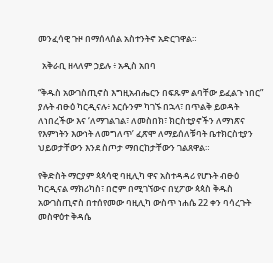መንፈሳዊ ጉዞ በማሰላሰል አስተንትኖ አድርገዋል።

  አቅራቢ ዘላለም ኃይሉ ፥ አዲስ አበባ

“ቅዱስ አውገስጢኖስ እግዚአብሔርን በፍጹም ልባቸው ይፈልጉ ነበር” ያሉት ብፁዕ ካርዲናሉ፥ እርሱንም ካገኙ በኋላ፣ በጥልቅ ይወዳት ለነበረችው እና ‘ለማገልገል፣ ለመስበክ፣ ክርስቲያኖችን ለማነጽና የእምነትን እውነት ለመግለጥ’ ፈጽሞ ለማይሰለቹባት ቤተክርስቲያን ህይወታቸውን እንደ ስጦታ ማበርከታቸውን ገልጸዋል።

የቅድስት ማርያም ጳጳሳዊ ባዚሊካ ዋና አስተዳዳሪ የሆኑት ብፁዕ ካርዲናል ማክሪካስ፣ በሮም በሚገኘውና በሂፖው ጳጳስ ቅዱስ አውገስጢኖስ በተሰየመው ባዚሊካ ውስጥ ነሐሴ 22 ቀን ባሳረጉት መስዋዕተ ቅዳሴ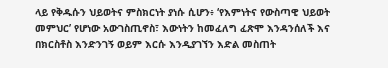ላይ የቅዱሱን ህይወትና ምስክርነት ያነሱ ሲሆን፥ ‘የእምነትና የውስጣዊ ህይወት መምህር’ የሆነው አውገስጢኖስ፣ እውነትን ከመፈለግ ፈጽሞ እንዳንሰለች እና በክርስቶስ እንድንገኝ ወይም እርሱ እንዲያገኘን እድል መስጠት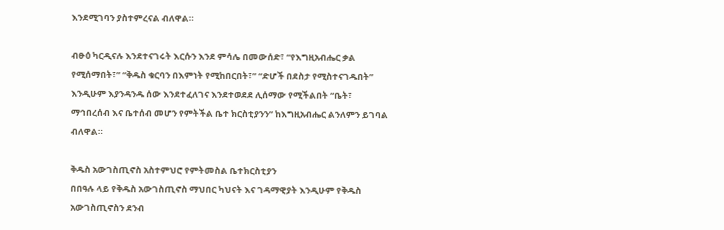እንደሚገባን ያስተምረናል ብለዋል።

ብፁዕ ካርዲናሉ እንደተናገሩት እርሱን እንደ ምሳሌ በመውሰድ፣ “የእግዚአብሔር ቃል የሚሰማበት፣” “ቅዱስ ቁርባን በእምነት የሚከበርበት፣” “ድሆች በደስታ የሚስተናገዱበት” እንዲሁም እያንዳንዱ ሰው እንደተፈለገና እንደተወደደ ሊሰማው የሚችልበት “ቤት፣ ማኅበረሰብ እና ቤተሰብ መሆን የምትችል ቤተ ክርስቲያንን” ከእግዚአብሔር ልንለምን ይገባል ብለዋል።

ቅዱስ አውገስጢኖስ አስተምህሮ የምትመስል ቤተክርስቲያን
በበዓሉ ላይ የቅዱስ አውገስጢኖስ ማህበር ካህናት እና ገዳማዊያት እንዲሁም የቅዱስ አውገስጢኖስን ደንብ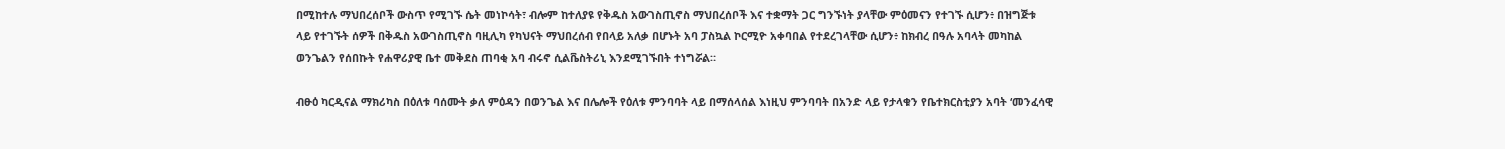በሚከተሉ ማህበረሰቦች ውስጥ የሚገኙ ሴት መነኮሳት፣ ብሎም ከተለያዩ የቅዱስ አውገስጢኖስ ማህበረሰቦች እና ተቋማት ጋር ግንኙነት ያላቸው ምዕመናን የተገኙ ሲሆን፥ በዝግጅቱ ላይ የተገኙት ሰዎች በቅዱስ አውገስጢኖስ ባዚሊካ የካህናት ማህበረሰብ የበላይ አለቃ በሆኑት አባ ፓስኳል ኮርሚዮ አቀባበል የተደረገላቸው ሲሆን፥ ከክብረ በዓሉ አባላት መካከል ወንጌልን የሰበኩት የሐዋሪያዊ ቤተ መቅደስ ጠባቂ አባ ብሩኖ ሲልቬስትሪኒ እንደሚገኙበት ተነግሯል።

ብፁዕ ካርዲናል ማክሪካስ በዕለቱ ባሰሙት ቃለ ምዕዳን በወንጌል እና በሌሎች የዕለቱ ምንባባት ላይ በማሰላሰል እነዚህ ምንባባት በአንድ ላይ የታላቁን የቤተክርስቲያን አባት ‘መንፈሳዊ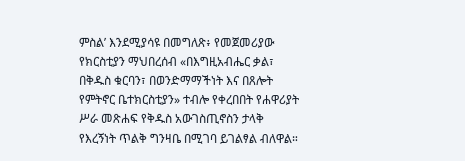ምስል’ እንደሚያሳዩ በመግለጽ፥ የመጀመሪያው የክርስቲያን ማህበረሰብ «በእግዚአብሔር ቃል፣ በቅዱስ ቁርባን፣ በወንድማማችነት እና በጸሎት የምትኖር ቤተክርስቲያን» ተብሎ የቀረበበት የሐዋሪያት ሥራ መጽሐፍ የቅዱስ አውገስጢኖስን ታላቅ የእረኝነት ጥልቅ ግንዛቤ በሚገባ ይገልፃል ብለዋል።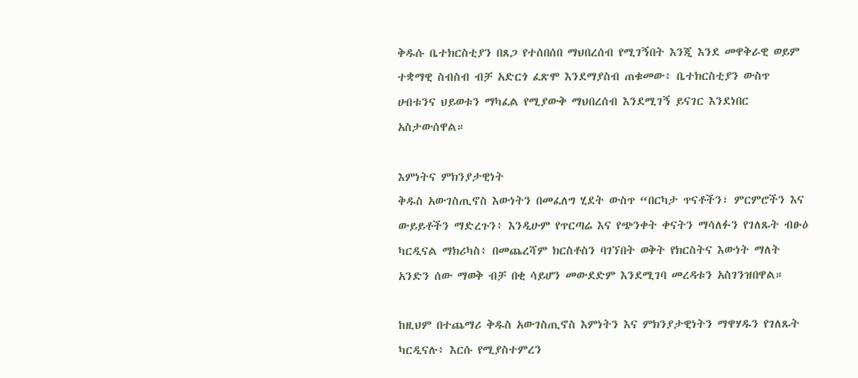ቅዱሱ ቤተክርስቲያን በጸጋ የተሰበሰበ ማህበረሰብ የሚገኝበት እንጂ እንደ መዋቅራዊ ወይም ተቋማዊ ስብስብ ብቻ አድርጎ ፈጽሞ እንደማያስብ ጠቁመው፥ ቤተክርስቲያን ውስጥ ሀብቱንና ህይወቱን ማካፈል የሚያውቅ ማህበረሰብ እንደሚገኝ ይናገር እንደነበር አስታውሰዋል።

እምነትና ምክንያታዊነት
ቅዱስ አውገስጢኖስ እውነትን በመፈለግ ሂደት ውስጥ “በርካታ ጥናቶችን፣ ምርምሮችን እና ውይይቶችን ማድረጉን፥ እንዲሁም የጥርጣሬ እና የጭንቀት ቀናትን ማሳለፉን የገለጹት ብፁዕ ካርዲናል ማክሪካስ፥ በመጨረሻም ክርስቶስን ባገኘበት ወቅት የክርስትና እውነት ማለት አንድን ሰው ማወቅ ብቻ በቂ ሳይሆን መውደድም እንደሚገባ መረዳቱን አስገንዝበዋል።

ከዚህም በተጨማሪ ቅዱስ አውገስጢኖስ እምነትን እና ምክንያታዊነትን ማዋሃዱን የገለጹት ካርዲናሉ፥ እርሱ የሚያስተምረን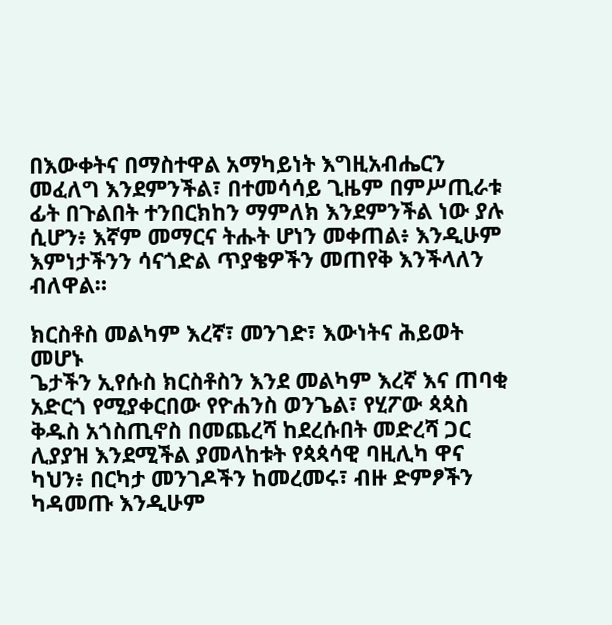በእውቀትና በማስተዋል አማካይነት እግዚአብሔርን መፈለግ እንደምንችል፣ በተመሳሳይ ጊዜም በምሥጢራቱ ፊት በጉልበት ተንበርክከን ማምለክ እንደምንችል ነው ያሉ ሲሆን፥ እኛም መማርና ትሑት ሆነን መቀጠል፥ እንዲሁም እምነታችንን ሳናጎድል ጥያቄዎችን መጠየቅ እንችላለን ብለዋል።

ክርስቶስ መልካም እረኛ፣ መንገድ፣ እውነትና ሕይወት መሆኑ
ጌታችን ኢየሱስ ክርስቶስን እንደ መልካም እረኛ እና ጠባቂ አድርጎ የሚያቀርበው የዮሐንስ ወንጌል፣ የሂፖው ጳጳስ ቅዱስ አጎስጢኖስ በመጨረሻ ከደረሱበት መድረሻ ጋር ሊያያዝ እንደሚችል ያመላከቱት የጳጳሳዊ ባዚሊካ ዋና ካህን፥ በርካታ መንገዶችን ከመረመሩ፣ ብዙ ድምፆችን ካዳመጡ እንዲሁም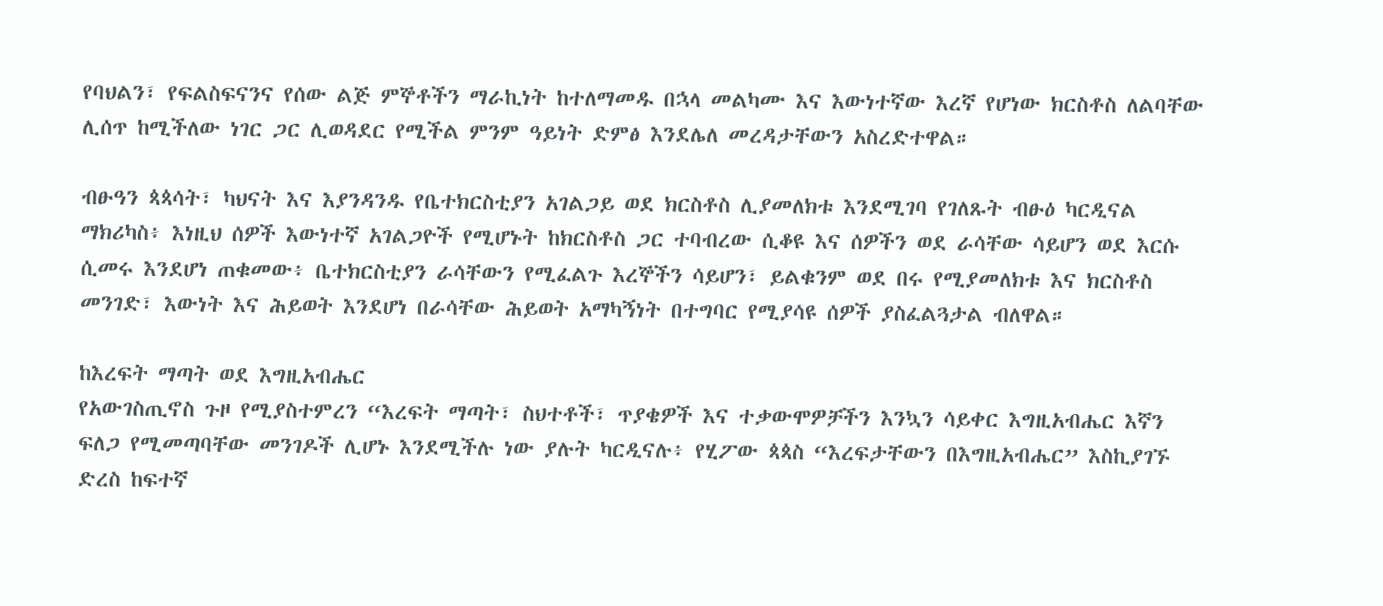የባህልን፣ የፍልስፍናንና የሰው ልጅ ምኞቶችን ማራኪነት ከተለማመዱ በኋላ መልካሙ እና እውነተኛው እረኛ የሆነው ክርስቶስ ለልባቸው ሊሰጥ ከሚችለው ነገር ጋር ሊወዳደር የሚችል ምንም ዓይነት ድምፅ እንደሌለ መረዳታቸውን አስረድተዋል።

ብፁዓን ጳጳሳት፣ ካህናት እና እያንዳንዱ የቤተክርስቲያን አገልጋይ ወደ ክርስቶስ ሊያመለክቱ እንደሚገባ የገለጹት ብፁዕ ካርዲናል ማክሪካስ፥ እነዚህ ሰዎች እውነተኛ አገልጋዮች የሚሆኑት ከክርስቶስ ጋር ተባብረው ሲቆዩ እና ሰዎችን ወደ ራሳቸው ሳይሆን ወደ እርሱ ሲመሩ እንደሆነ ጠቁመው፥ ቤተክርስቲያን ራሳቸውን የሚፈልጉ እረኞችን ሳይሆን፣ ይልቁንም ወደ በሩ የሚያመለክቱ እና ክርስቶስ መንገድ፣ እውነት እና ሕይወት እንደሆነ በራሳቸው ሕይወት አማካኝነት በተግባር የሚያሳዩ ሰዎች ያስፈልጓታል ብለዋል።

ከእረፍት ማጣት ወደ እግዚአብሔር
የአውገስጢኖስ ጉዞ የሚያስተምረን “እረፍት ማጣት፣ ስህተቶች፣ ጥያቄዎች እና ተቃውሞዎቻችን እንኳን ሳይቀር እግዚአብሔር እኛን ፍለጋ የሚመጣባቸው መንገዶች ሊሆኑ እንደሚችሉ ነው ያሉት ካርዲናሉ፥ የሂፖው ጳጳስ “እረፍታቸውን በእግዚአብሔር” እስኪያገኙ ድረስ ከፍተኛ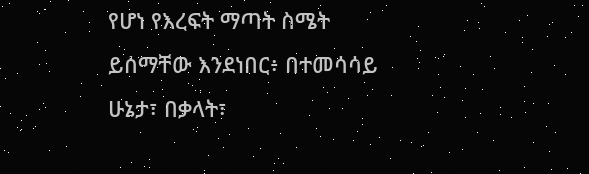የሆነ የእረፍት ማጣት ስሜት ይሰማቸው እንደነበር፥ በተመሳሳይ ሁኔታ፣ በቃላት፣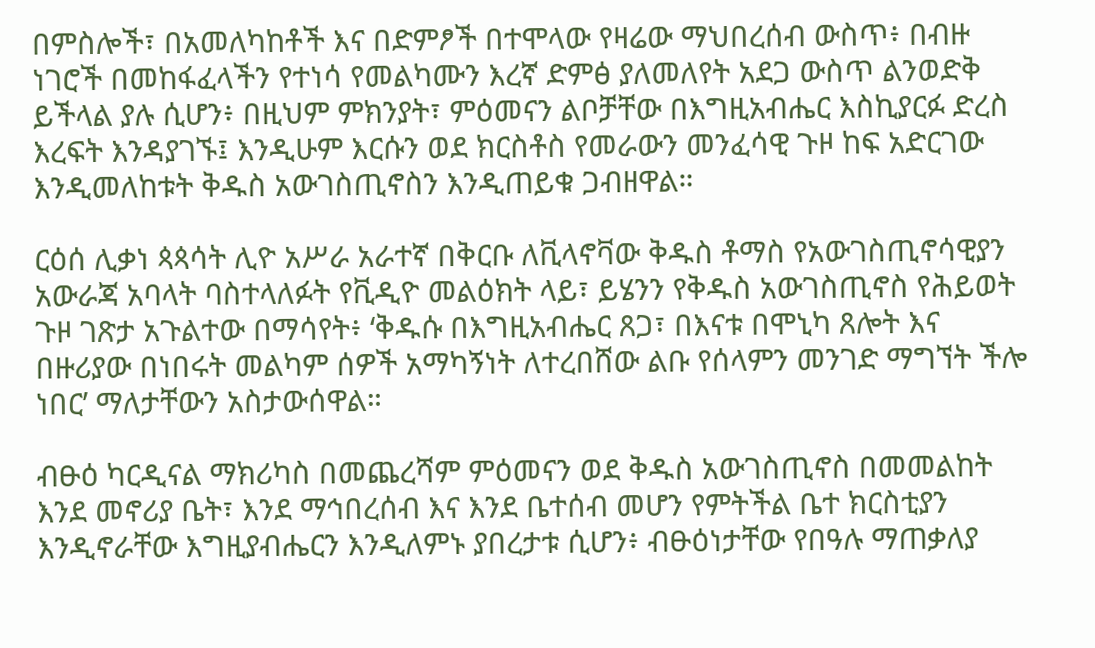በምስሎች፣ በአመለካከቶች እና በድምፆች በተሞላው የዛሬው ማህበረሰብ ውስጥ፥ በብዙ ነገሮች በመከፋፈላችን የተነሳ የመልካሙን እረኛ ድምፅ ያለመለየት አደጋ ውስጥ ልንወድቅ ይችላል ያሉ ሲሆን፥ በዚህም ምክንያት፣ ምዕመናን ልቦቻቸው በእግዚአብሔር እስኪያርፉ ድረስ እረፍት እንዳያገኙ፤ እንዲሁም እርሱን ወደ ክርስቶስ የመራውን መንፈሳዊ ጉዞ ከፍ አድርገው እንዲመለከቱት ቅዱስ አውገስጢኖስን እንዲጠይቁ ጋብዘዋል።

ርዕሰ ሊቃነ ጳጳሳት ሊዮ አሥራ አራተኛ በቅርቡ ለቪላኖቫው ቅዱስ ቶማስ የአውገስጢኖሳዊያን አውራጃ አባላት ባስተላለፉት የቪዲዮ መልዕክት ላይ፣ ይሄንን የቅዱስ አውገስጢኖስ የሕይወት ጉዞ ገጽታ አጉልተው በማሳየት፥ ‘ቅዱሱ በእግዚአብሔር ጸጋ፣ በእናቱ በሞኒካ ጸሎት እና በዙሪያው በነበሩት መልካም ሰዎች አማካኝነት ለተረበሸው ልቡ የሰላምን መንገድ ማግኘት ችሎ ነበር’ ማለታቸውን አስታውሰዋል።

ብፁዕ ካርዲናል ማክሪካስ በመጨረሻም ምዕመናን ወደ ቅዱስ አውገስጢኖስ በመመልከት እንደ መኖሪያ ቤት፣ እንደ ማኅበረሰብ እና እንደ ቤተሰብ መሆን የምትችል ቤተ ክርስቲያን እንዲኖራቸው እግዚያብሔርን እንዲለምኑ ያበረታቱ ሲሆን፥ ብፁዕነታቸው የበዓሉ ማጠቃለያ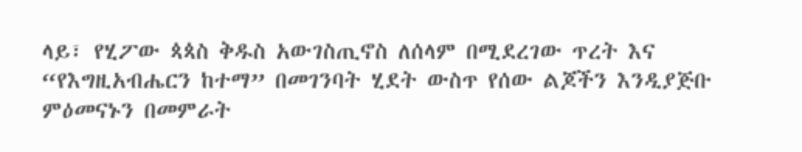ላይ፣ የሂፖው ጳጳስ ቅዱስ አውገስጢኖስ ለሰላም በሚደረገው ጥረት እና “የእግዚአብሔርን ከተማ” በመገንባት ሂደት ውስጥ የሰው ልጆችን እንዲያጅቡ ምዕመናኑን በመምራት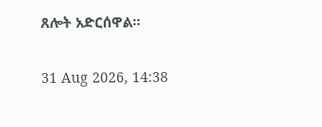ጸሎት አድርሰዋል።

31 Aug 2026, 14:38